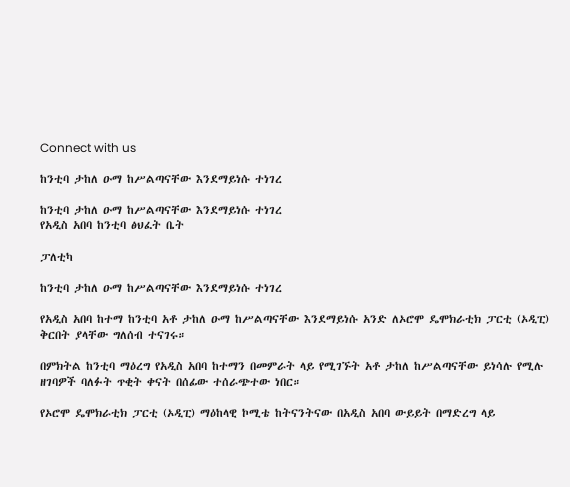Connect with us

ከንቲባ ታከለ ዑማ ከሥልጣናቸው እንደማይነሱ ተነገረ

ከንቲባ ታከለ ዑማ ከሥልጣናቸው እንደማይነሱ ተነገረ
የአዲስ አበባ ከንቲባ ፅህፈት ቤት

ፓለቲካ

ከንቲባ ታከለ ዑማ ከሥልጣናቸው እንደማይነሱ ተነገረ

የአዲስ አበባ ከተማ ከንቲባ አቶ ታከለ ዑማ ከሥልጣናቸው እንደማይነሱ አንድ ለኦሮሞ ዴሞክራቲክ ፓርቲ (ኦዲፒ) ቅርበት ያላቸው ግለሰብ ተናገሩ።

በምክትል ከንቲባ ማዕረግ የአዲስ አበባ ከተማን በመምራት ላይ የሚገኙት አቶ ታከለ ከሥልጣናቸው ይነሳሉ የሚሉ ዘገባዎች ባለፉት ጥቂት ቀናት በሰፊው ተሰራጭተው ነበር።

የኦሮሞ ዴሞክራቲክ ፓርቲ (ኦዲፒ) ማዕከላዊ ኮሚቴ ከትናንትናው በአዲስ አበባ ውይይት በማድረግ ላይ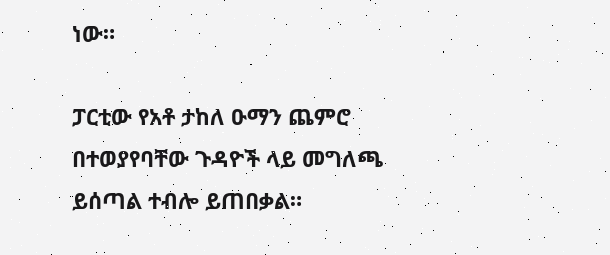ነው።

ፓርቲው የአቶ ታከለ ዑማን ጨምሮ በተወያየባቸው ጉዳዮች ላይ መግለጫ ይሰጣል ተብሎ ይጠበቃል።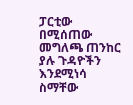ፓርቲው በሚሰጠው መግለጫ ጠንከር ያሉ ጉዳዮችን እንደሚነሳ ስማቸው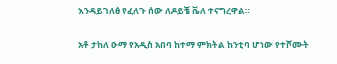እንዳይገለፅ የፈለጉ ሰው ለዶይቼ ቬለ ተናግረዋል።

አቶ ታከለ ዑማ የአዲስ አበባ ከተማ ምክትል ከንቲባ ሆነው የተሾሙት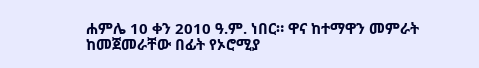ሐምሌ 10 ቀን 2010 ዓ.ም. ነበር። ዋና ከተማዋን መምራት ከመጀመራቸው በፊት የኦሮሚያ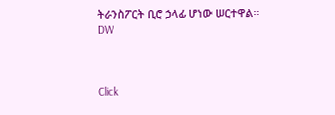ትራንስፖርት ቢሮ ኃላፊ ሆነው ሠርተዋል። DW



Click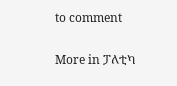to comment

More in ፓለቲካ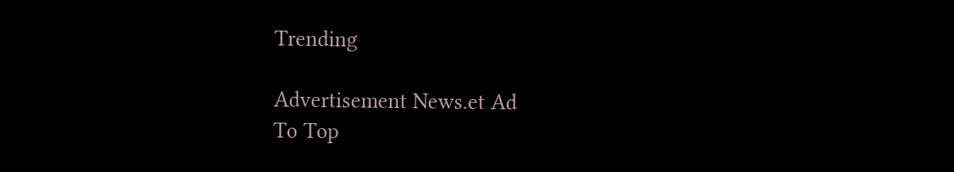Trending

Advertisement News.et Ad
To Top